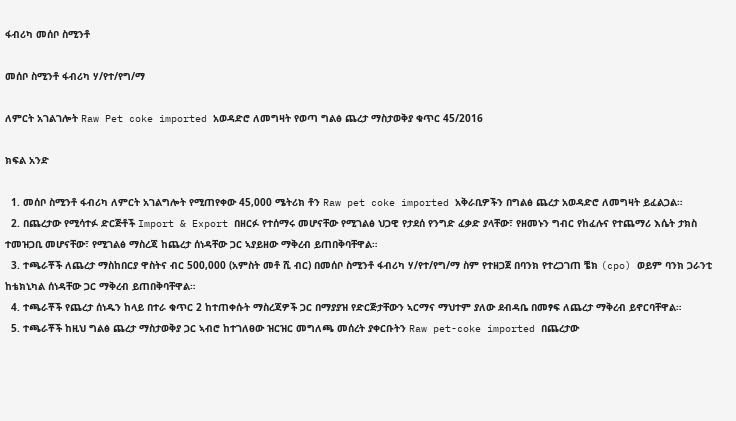ፋብሪካ መሰቦ ስሚንቶ

መሰቦ ስሚንቶ ፋብሪካ ሃ/የተ/የግ/ማ

ለምርት አገልገሎት Raw Pet coke imported አወዳድሮ ለመግዛት የወጣ ግልፅ ጨረታ ማስታወቅያ ቁጥር 45/2016

ክፍል አንድ

  1. መሰቦ ስሚንቶ ፋብሪካ ለምርት አገልግሎት የሚጠየቀው 45,000 ሜትሪክ ቶን Raw pet coke imported አቅራቢዎችን በግልፅ ጨረታ አወዳድሮ ለመግዛት ይፈልጋል።
  2. በጨረታው የሚሳተፉ ድርጅቶች Import & Export በዘርፉ የተሰማሩ መሆናቸው የሚገልፅ ህጋዊ የታደሰ የንግድ ፈቃድ ያላቸው፣ የዘመኑን ግብር የከፈሉና የተጨማሪ እሴት ታክስ ተመዝጋቢ መሆናቸው፣ የሚገልፅ ማስረጃ ከጨረታ ሰነዳቸው ጋር ኣያይዘው ማቅረብ ይጠበቅባቸዋል።
  3. ተጫራቾች ለጨረታ ማስከበርያ ዋስትና ብር 500,000 (አምስት መቶ ሺ ብር) በመሰቦ ስሚንቶ ፋብሪካ ሃ/የተ/የግ/ማ ስም የተዘጋጀ በባንክ የተረጋገጠ ቼክ (cpo) ወይም ባንክ ጋራንቲ ከቴክኒካል ሰነዳቸው ጋር ማቅረብ ይጠበቅባቸዋል።
  4. ተጫራቾች የጨረታ ሰነዱን ከላይ በተራ ቁጥር 2 ከተጠቀሱት ማስረጃዎች ጋር በማያያዝ የድርጅታቸውን ኣርማና ማህተም ያለው ደብዳቤ በመፃፍ ለጨረታ ማቅረብ ይኖርባቸዋል።
  5. ተጫራቾች ከዚህ ግልፅ ጨረታ ማስታወቅያ ጋር ኣብሮ ከተገለፀው ዝርዝር መግለጫ መሰረት ያቀርቡትን Raw pet-coke imported በጨረታው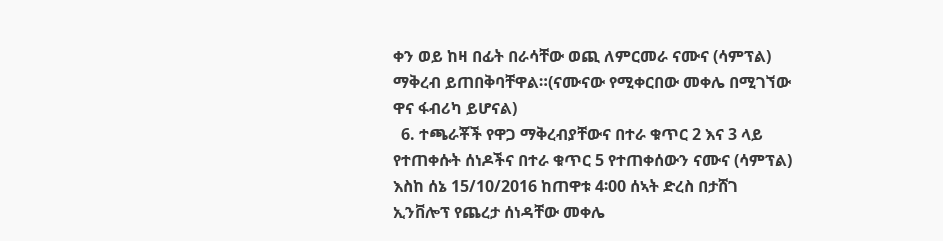ቀን ወይ ከዛ በፊት በራሳቸው ወጪ ለምርመራ ናሙና (ሳምፕል) ማቅረብ ይጠበቅባቸዋል።(ናሙናው የሚቀርበው መቀሌ በሚገኘው ዋና ፋብሪካ ይሆናል)
  6. ተጫራቾች የዋጋ ማቅረብያቸውና በተራ ቁጥር 2 እና 3 ላይ የተጠቀሱት ሰነዶችና በተራ ቁጥር 5 የተጠቀሰውን ናሙና (ሳምፕል) እስከ ሰኔ 15/10/2016 ከጠዋቱ 4፡00 ሰኣት ድረስ በታሸገ ኢንቨሎፕ የጨረታ ሰነዳቸው መቀሌ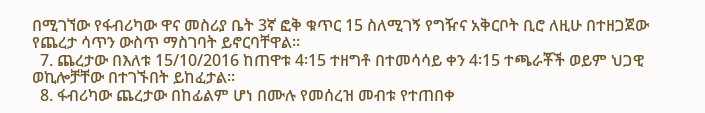በሚገኘው የፋብሪካው ዋና መስሪያ ቤት 3ኛ ፎቅ ቁጥር 15 ስለሚገኝ የግዥና አቅርቦት ቢሮ ለዚሁ በተዘጋጀው የጨረታ ሳጥን ውስጥ ማስገባት ይኖርባቸዋል።
  7. ጨረታው በእለቱ 15/10/2016 ከጠዋቱ 4፡15 ተዘግቶ በተመሳሳይ ቀን 4፡15 ተጫራቾች ወይም ህጋዊ ወኪሎቻቸው በተገኙበት ይከፈታል።
  8. ፋብሪካው ጨረታው በከፊልም ሆነ በሙሉ የመሰረዝ መብቱ የተጠበቀ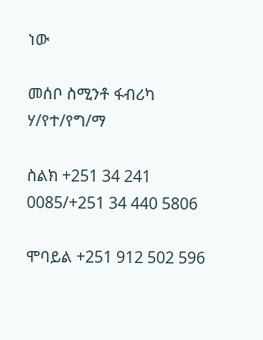ነው

መሰቦ ስሚንቶ ፋብሪካ ሃ/የተ/የግ/ማ

ስልክ +251 34 241 0085/+251 34 440 5806

ሞባይል +251 912 502 596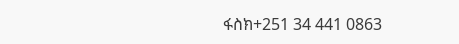ፋስክ+251 34 441 0863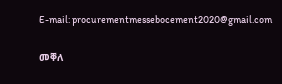E-mail: procurementmessebocement2020@gmail.com

መቐለ